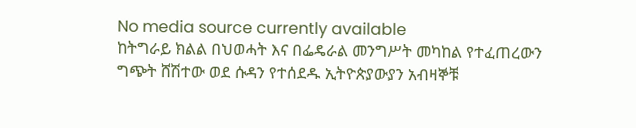No media source currently available
ከትግራይ ክልል በህወሓት እና በፌዴራል መንግሥት መካከል የተፈጠረውን ግጭት ሸሽተው ወደ ሱዳን የተሰደዱ ኢትዮጵያውያን አብዛኞቹ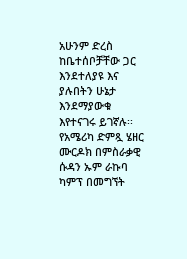አሁንም ድረስ ከቤተሰቦቻቸው ጋር እንደተለያዩ እና ያሉበትን ሁኔታ እንደማያውቁ እየተናገሩ ይገኛሉ፡፡ የአሜሪካ ድምጿ ሄዘር ሙርዶክ በምስራቃዊ ሱዳን ኡም ራኩባ ካምፕ በመግኘት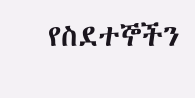የስደተኞችን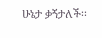ሁኔታ ቃኝታለች፡፡